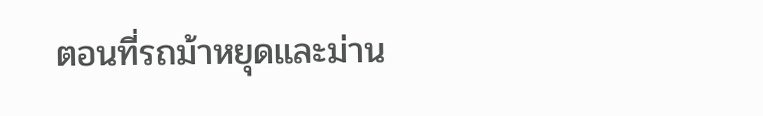ตอนที่รถม้าหยุดและม่าน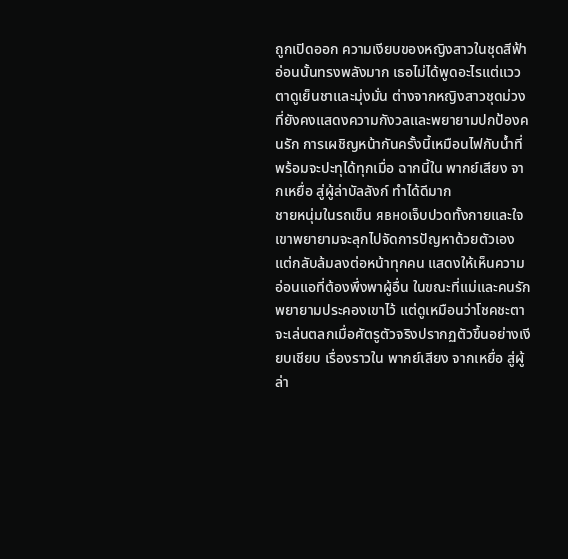ถูกเปิดออก ความเงียบของหญิงสาวในชุดสีฟ้าอ่อนนั้นทรงพลังมาก เธอไม่ได้พูดอะไรแต่แววตาดูเย็นชาและมุ่งมั่น ต่างจากหญิงสาวชุดม่วงที่ยังคงแสดงความกังวลและพยายามปกป้องคนรัก การเผชิญหน้ากันครั้งนี้เหมือนไฟกับน้ำที่พร้อมจะปะทุได้ทุกเมื่อ ฉากนี้ใน พากย์เสียง จากเหยื่อ สู่ผู้ล่าบัลลังก์ ทำได้ดีมาก
ชายหนุ่มในรถเข็น явноเจ็บปวดทั้งกายและใจ เขาพยายามจะลุกไปจัดการปัญหาด้วยตัวเองแต่กลับล้มลงต่อหน้าทุกคน แสดงให้เห็นความอ่อนแอที่ต้องพึ่งพาผู้อื่น ในขณะที่แม่และคนรักพยายามประคองเขาไว้ แต่ดูเหมือนว่าโชคชะตาจะเล่นตลกเมื่อศัตรูตัวจริงปรากฏตัวขึ้นอย่างเงียบเชียบ เรื่องราวใน พากย์เสียง จากเหยื่อ สู่ผู้ล่า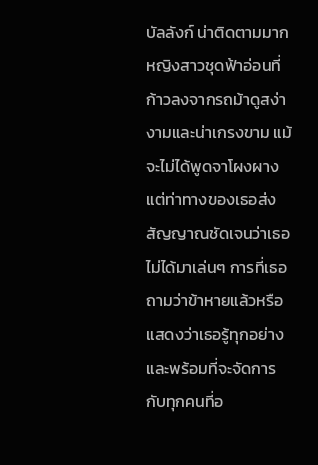บัลลังก์ น่าติดตามมาก
หญิงสาวชุดฟ้าอ่อนที่ก้าวลงจากรถม้าดูสง่างามและน่าเกรงขาม แม้จะไม่ได้พูดจาโผงผางแต่ท่าทางของเธอส่งสัญญาณชัดเจนว่าเธอไม่ได้มาเล่นๆ การที่เธอถามว่าข้าหายแล้วหรือ แสดงว่าเธอรู้ทุกอย่างและพร้อมที่จะจัดการกับทุกคนที่อ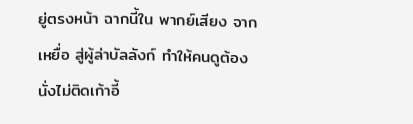ยู่ตรงหน้า ฉากนี้ใน พากย์เสียง จากเหยื่อ สู่ผู้ล่าบัลลังก์ ทำให้คนดูต้องนั่งไม่ติดเก้าอี้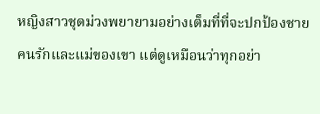หญิงสาวชุดม่วงพยายามอย่างเต็มที่ที่จะปกป้องชายคนรักและแม่ของเขา แต่ดูเหมือนว่าทุกอย่า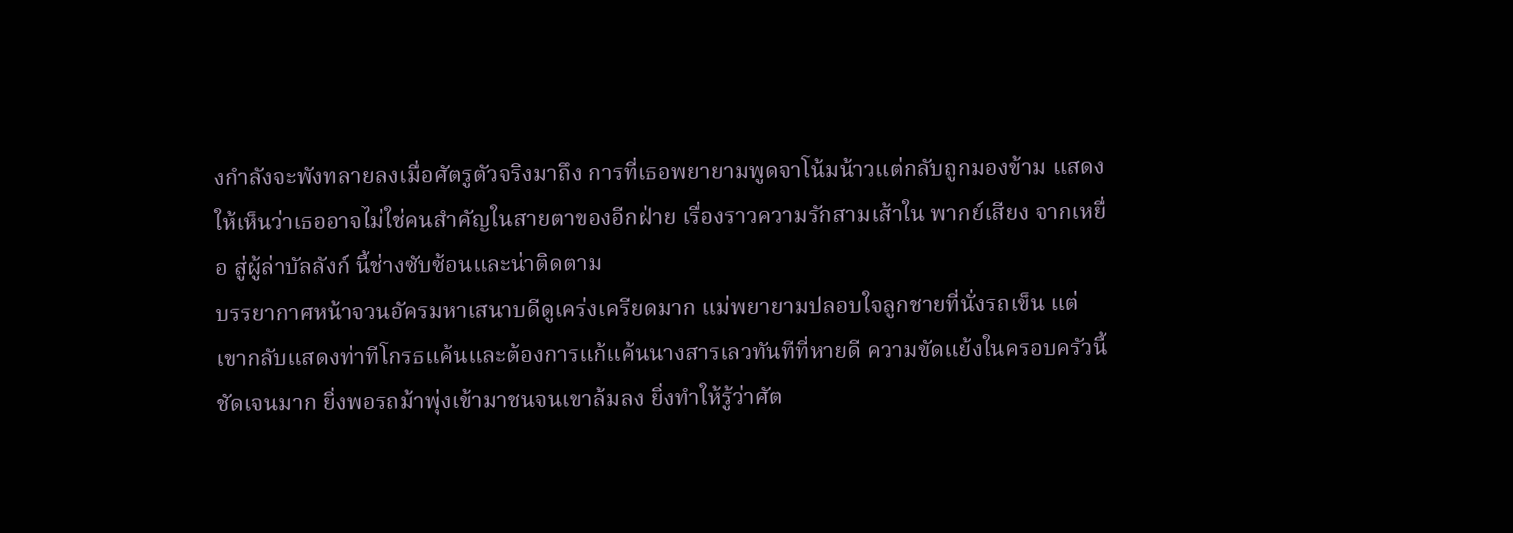งกำลังจะพังทลายลงเมื่อศัตรูตัวจริงมาถึง การที่เธอพยายามพูดจาโน้มน้าวแต่กลับถูกมองข้าม แสดงให้เห็นว่าเธออาจไม่ใช่คนสำคัญในสายตาของอีกฝ่าย เรื่องราวความรักสามเส้าใน พากย์เสียง จากเหยื่อ สู่ผู้ล่าบัลลังก์ นี้ช่างซับซ้อนและน่าติดตาม
บรรยากาศหน้าจวนอัครมหาเสนาบดีดูเคร่งเครียดมาก แม่พยายามปลอบใจลูกชายที่นั่งรถเข็น แต่เขากลับแสดงท่าทีโกรธแค้นและต้องการแก้แค้นนางสารเลวทันทีที่หายดี ความขัดแย้งในครอบครัวนี้ชัดเจนมาก ยิ่งพอรถม้าพุ่งเข้ามาชนจนเขาล้มลง ยิ่งทำให้รู้ว่าศัต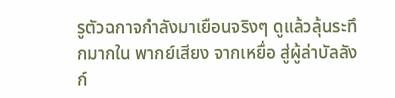รูตัวฉกาจกำลังมาเยือนจริงๆ ดูแล้วลุ้นระทึกมากใน พากย์เสียง จากเหยื่อ สู่ผู้ล่าบัลลังก์